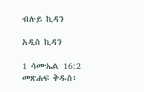ብሉይ ኪዳን

አዲስ ኪዳን

1 ሳሙኤል 16:2 መጽሐፍ ቅዱስ፥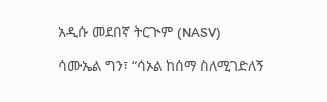አዲሱ መደበኛ ትርጒም (NASV)

ሳሙኤል ግን፣ “ሳኦል ከሰማ ስለሚገድለኝ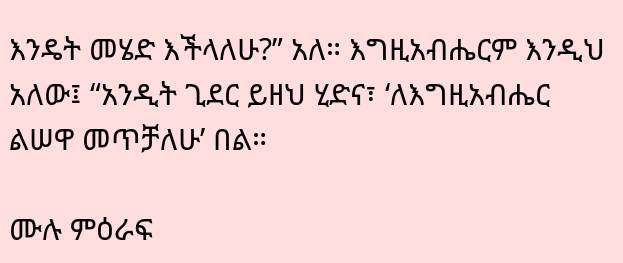እንዴት መሄድ እችላለሁ?” አለ። እግዚአብሔርም እንዲህ አለው፤ “አንዲት ጊደር ይዘህ ሂድና፣ ‘ለእግዚአብሔር ልሠዋ መጥቻለሁ’ በል።

ሙሉ ምዕራፍ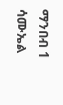ማንበብ 1 ሳሙኤል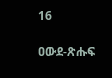16

ዐውደ-ጽሑፍ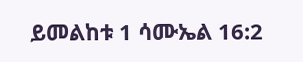ይመልከቱ 1 ሳሙኤል 16:2